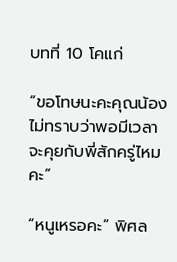บทที่ 10 โคแก่

“ขอโทษนะคะคุณน้อง ไม่ทราบว่าพอมีเวลาจะคุยกับพี่สักครู่ไหมคะ”

“หนูเหรอคะ” พิศล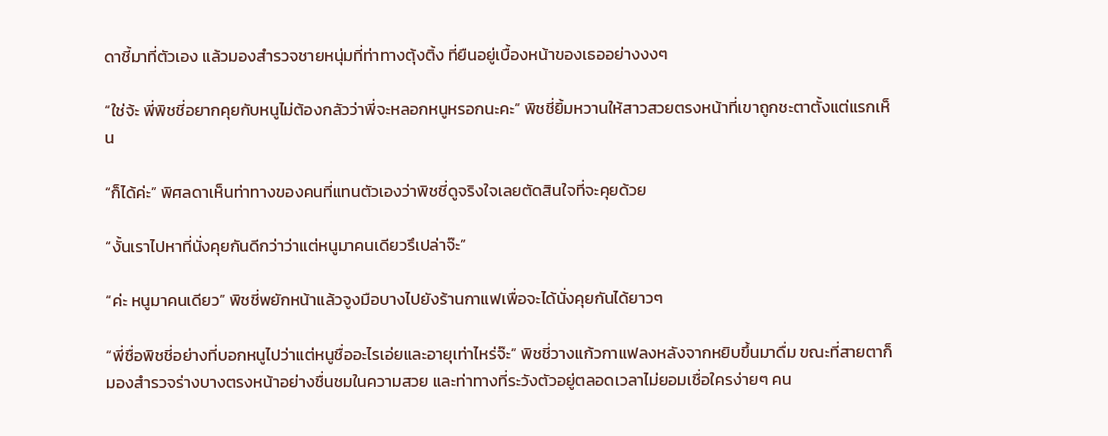ดาชี้มาที่ตัวเอง แล้วมองสำรวจชายหนุ่มที่ท่าทางตุ้งติ้ง ที่ยืนอยู่เบื้องหน้าของเธออย่างงงๆ

“ใช่จ้ะ พี่พิชชี่อยากคุยกับหนูไม่ต้องกลัวว่าพี่จะหลอกหนูหรอกนะคะ” พิชชี่ยิ้มหวานให้สาวสวยตรงหน้าที่เขาถูกชะตาตั้งแต่แรกเห็น

“ก็ได้ค่ะ” พิศลดาเห็นท่าทางของคนที่แทนตัวเองว่าพิชชี่ดูจริงใจเลยตัดสินใจที่จะคุยด้วย

“งั้นเราไปหาที่นั่งคุยกันดีกว่าว่าแต่หนูมาคนเดียวรึเปล่าจ๊ะ”

“ค่ะ หนูมาคนเดียว” พิชชี่พยักหน้าแล้วจูงมือบางไปยังร้านกาแฟเพื่อจะได้นั่งคุยกันได้ยาวๆ

“พี่ชื่อพิชชี่อย่างที่บอกหนูไปว่าแต่หนูชื่ออะไรเอ่ยและอายุเท่าไหร่จ๊ะ” พิชชี่วางแก้วกาแฟลงหลังจากหยิบขึ้นมาดื่ม ขณะที่สายตาก็มองสำรวจร่างบางตรงหน้าอย่างชื่นชมในความสวย และท่าทางที่ระวังตัวอยู่ตลอดเวลาไม่ยอมเชื่อใครง่ายๆ คน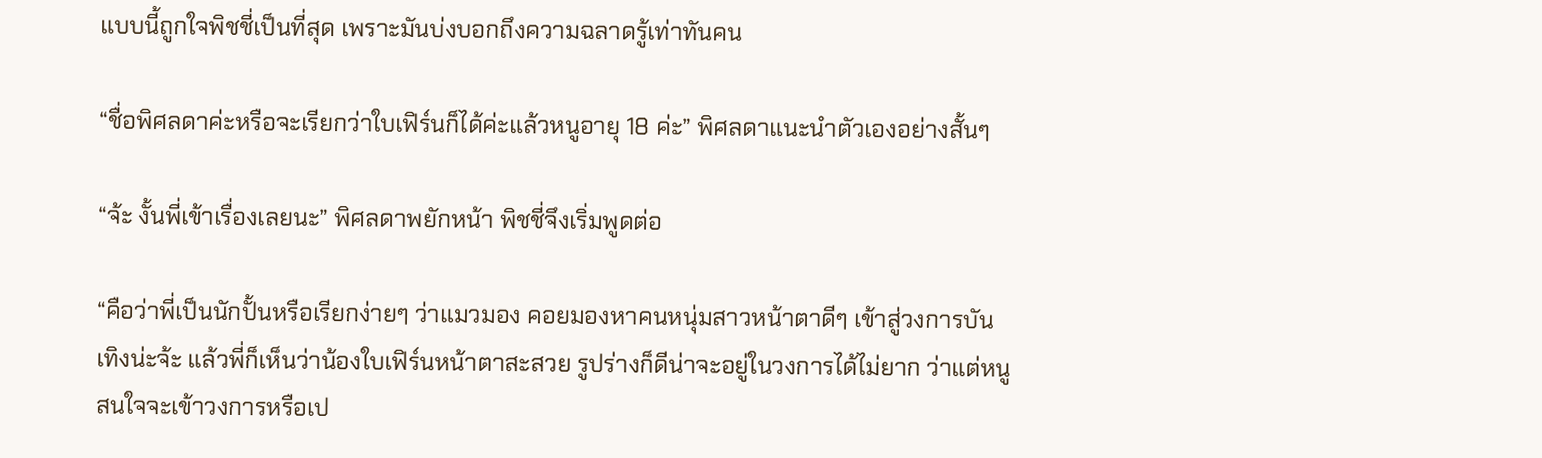แบบนี้ถูกใจพิชชี่เป็นที่สุด เพราะมันบ่งบอกถึงความฉลาดรู้เท่าทันคน

“ชื่อพิศลดาค่ะหรือจะเรียกว่าใบเฟิร์นก็ได้ค่ะแล้วหนูอายุ 18 ค่ะ” พิศลดาแนะนำตัวเองอย่างสั้นๆ

“จ้ะ งั้นพี่เข้าเรื่องเลยนะ” พิศลดาพยักหน้า พิชชี่จึงเริ่มพูดต่อ

“คือว่าพี่เป็นนักปั้นหรือเรียกง่ายๆ ว่าแมวมอง คอยมองหาคนหนุ่มสาวหน้าตาดีๆ เข้าสู่วงการบันเทิงน่ะจ้ะ แล้วพี่ก็เห็นว่าน้องใบเฟิร์นหน้าตาสะสวย รูปร่างก็ดีน่าจะอยู่ในวงการได้ไม่ยาก ว่าแต่หนูสนใจจะเข้าวงการหรือเป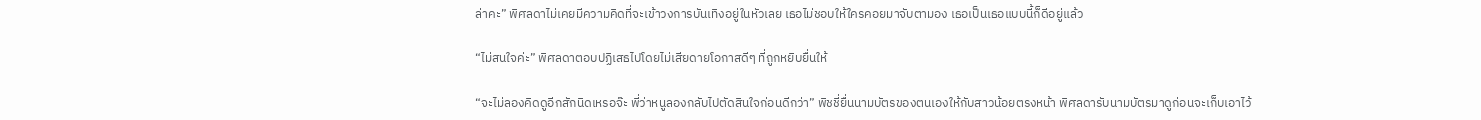ล่าคะ” พิศลดาไม่เคยมีความคิดที่จะเข้าวงการบันเทิงอยู่ในหัวเลย เธอไม่ชอบให้ใครคอยมาจับตามอง เธอเป็นเธอแบบนี้ก็ดีอยู่แล้ว

“ไม่สนใจค่ะ” พิศลดาตอบปฏิเสธไปโดยไม่เสียดายโอกาสดีๆ ที่ถูกหยิบยื่นให้

“จะไม่ลองคิดดูอีกสักนิดเหรอจ๊ะ พี่ว่าหนูลองกลับไปตัดสินใจก่อนดีกว่า” พิชชี่ยื่นนามบัตรของตนเองให้กับสาวน้อยตรงหน้า พิศลดารับนามบัตรมาดูก่อนจะเก็บเอาไว้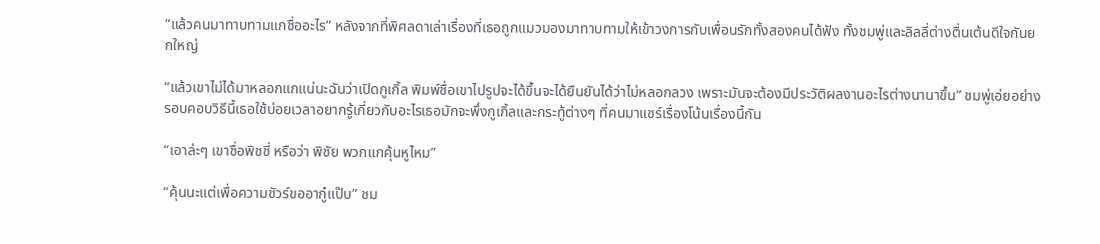“แล้วคนมาทาบทามแกชื่ออะไร” หลังจากที่พิศลดาเล่าเรื่องที่เธอถูกแมวมองมาทาบทามให้เข้าวงการกับเพื่อนรักทั้งสองคนได้ฟัง ทั้งชมพู่และลิลลี่ต่างตื่นเต้นดีใจกันยกใหญ่

“แล้วเขาไม่ได้มาหลอกแกแน่นะฉันว่าเปิดกูเกิ้ล พิมพ์ชื่อเขาไปรูปจะได้ขึ้นจะได้ยืนยันได้ว่าไม่หลอกลวง เพราะมันจะต้องมีประวัติผลงานอะไรต่างนานาขึ้น” ชมพู่เอ่ยอย่างรอบคอบวิธีนี้เธอใช้บ่อยเวลาอยากรู้เกี่ยวกับอะไรเธอมักจะพึ่งกูเกิ้ลและกระทู้ต่างๆ ที่คนมาแชร์เรื่องโน้นเรื่องนี้กัน

“เอาล่ะๆ เขาชื่อพิชชี่ หรือว่า พิชัย พวกแกคุ้นหูไหม”

“คุ้นนะแต่เพื่อความชัวร์ขออากู๋แป๊บ” ชม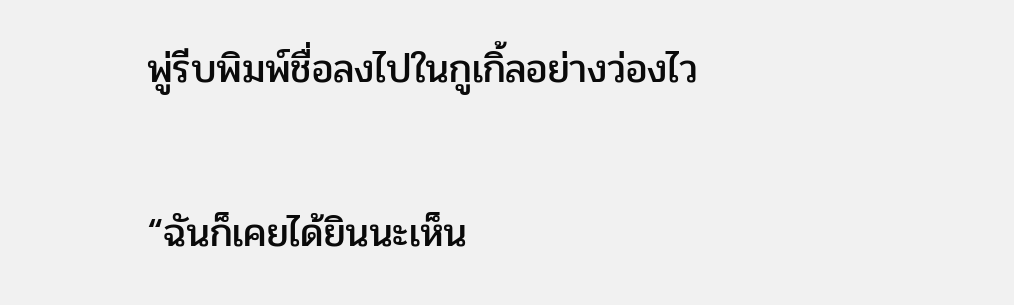พู่รีบพิมพ์ชื่อลงไปในกูเกิ้ลอย่างว่องไว

“ฉันก็เคยได้ยินนะเห็น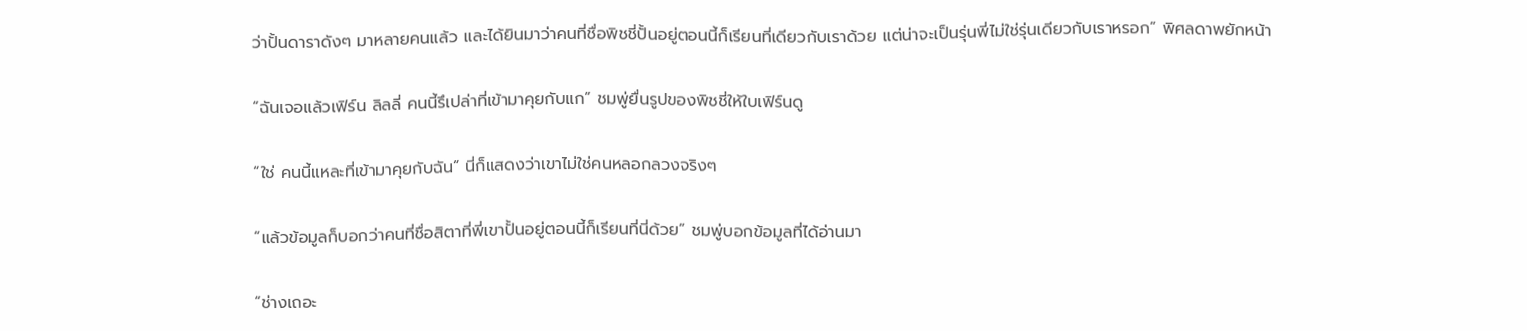ว่าปั้นดาราดังๆ มาหลายคนแล้ว และได้ยินมาว่าคนที่ชื่อพิชชี่ปั้นอยู่ตอนนี้ก็เรียนที่เดียวกับเราด้วย แต่น่าจะเป็นรุ่นพี่ไม่ใช่รุ่นเดียวกับเราหรอก” พิศลดาพยักหน้า

“ฉันเจอแล้วเฟิร์น ลิลลี่ คนนี้รึเปล่าที่เข้ามาคุยกับแก” ชมพู่ยื่นรูปของพิชชี่ให้ใบเฟิร์นดู

“ใช่ คนนี้แหละที่เข้ามาคุยกับฉัน” นี่ก็แสดงว่าเขาไม่ใช่คนหลอกลวงจริงๆ

“แล้วข้อมูลก็บอกว่าคนที่ชื่อสิตาที่พี่เขาปั้นอยู่ตอนนี้ก็เรียนที่นี่ด้วย” ชมพู่บอกข้อมูลที่ได้อ่านมา

“ช่างเถอะ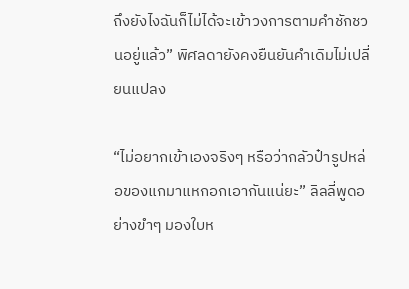ถึงยังไงฉันก็ไม่ได้จะเข้าวงการตามคำชักชวนอยู่แล้ว” พิศลดายังคงยืนยันคำเดิมไม่เปลี่ยนแปลง

“ไม่อยากเข้าเองจริงๆ หรือว่ากลัวป๋ารูปหล่อของแกมาแหกอกเอากันแน่ยะ” ลิลลี่พูดอย่างขำๆ มองใบห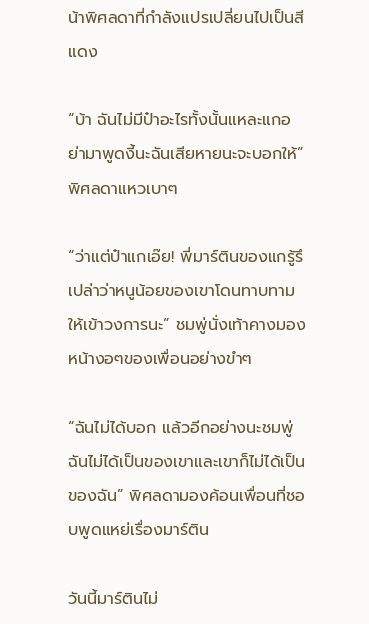น้าพิศลดาที่กำลังแปรเปลี่ยนไปเป็นสีแดง

“บ้า ฉันไม่มีป๋าอะไรทั้งนั้นแหละแกอย่ามาพูดงี้นะฉันเสียหายนะจะบอกให้” พิศลดาแหวเบาๆ

“ว่าแต่ป๋าแกเอ๊ย! พี่มาร์ตินของแกรู้รึเปล่าว่าหนูน้อยของเขาโดนทาบทามให้เข้าวงการนะ” ชมพู่นั่งเท้าคางมองหน้างอๆของเพื่อนอย่างขำๆ

“ฉันไม่ได้บอก แล้วอีกอย่างนะชมพู่ฉันไม่ได้เป็นของเขาและเขาก็ไม่ได้เป็นของฉัน” พิศลดามองค้อนเพื่อนที่ชอบพูดแหย่เรื่องมาร์ติน

วันนี้มาร์ตินไม่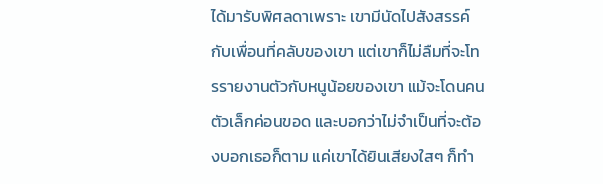ได้มารับพิศลดาเพราะ เขามีนัดไปสังสรรค์กับเพื่อนที่คลับของเขา แต่เขาก็ไม่ลืมที่จะโทรรายงานตัวกับหนูน้อยของเขา แม้จะโดนคนตัวเล็กค่อนขอด และบอกว่าไม่จำเป็นที่จะต้องบอกเธอก็ตาม แค่เขาได้ยินเสียงใสๆ ก็ทำ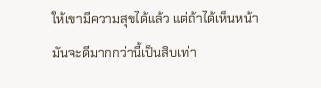ให้เขามีความสุขได้แล้ว แต่ถ้าได้เห็นหน้ามันจะดีมากกว่านี้เป็นสิบเท่า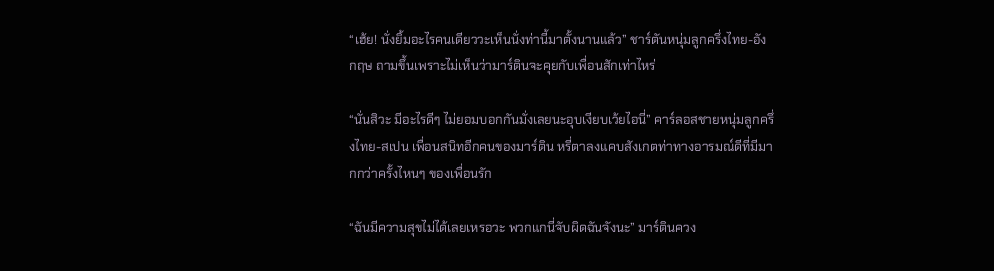“เฮ้ย! นั่งยิ้มอะไรคนเดียววะเห็นนั่งท่านี้มาตั้งนานแล้ว” ชาร์ตันหนุ่มลูกครึ่งไทย-อังกฤษ ถามขึ้นเพราะไม่เห็นว่ามาร์ตินจะคุยกับเพื่อนสักเท่าไหร่

“นั่นสิวะ มีอะไรดีๆ ไม่ยอมบอกกันมั่งเลยนะอุบเงียบเว้ยไอนี่” คาร์ลอสชายหนุ่มลูกครึ่งไทย-สเปน เพื่อนสนิทอีกคนของมาร์ติน หรี่ตาลงแคบสังเกตท่าทางอารมณ์ดีที่มีมากกว่าครั้งไหนๆ ของเพื่อนรัก

“ฉันมีความสุขไม่ได้เลยเหรอวะ พวกแกนี่จับผิดฉันจังนะ” มาร์ตินควง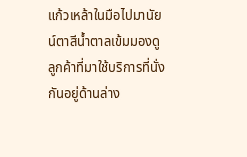แก้วเหล้าในมือไปมานัยน์ตาสีน้ำตาลเข้มมองดูลูกค้าที่มาใช้บริการที่นั่งกันอยู่ด้านล่าง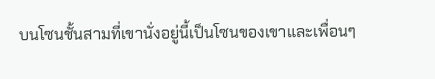บนโซนชั้นสามที่เขานั่งอยู่นี้เป็นโซนของเขาและเพื่อนๆ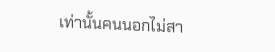เท่านั้นคนนอกไม่สา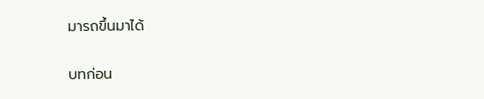มารถขึ้นมาได้

บทก่อน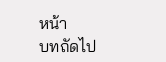หน้า
บทถัดไป